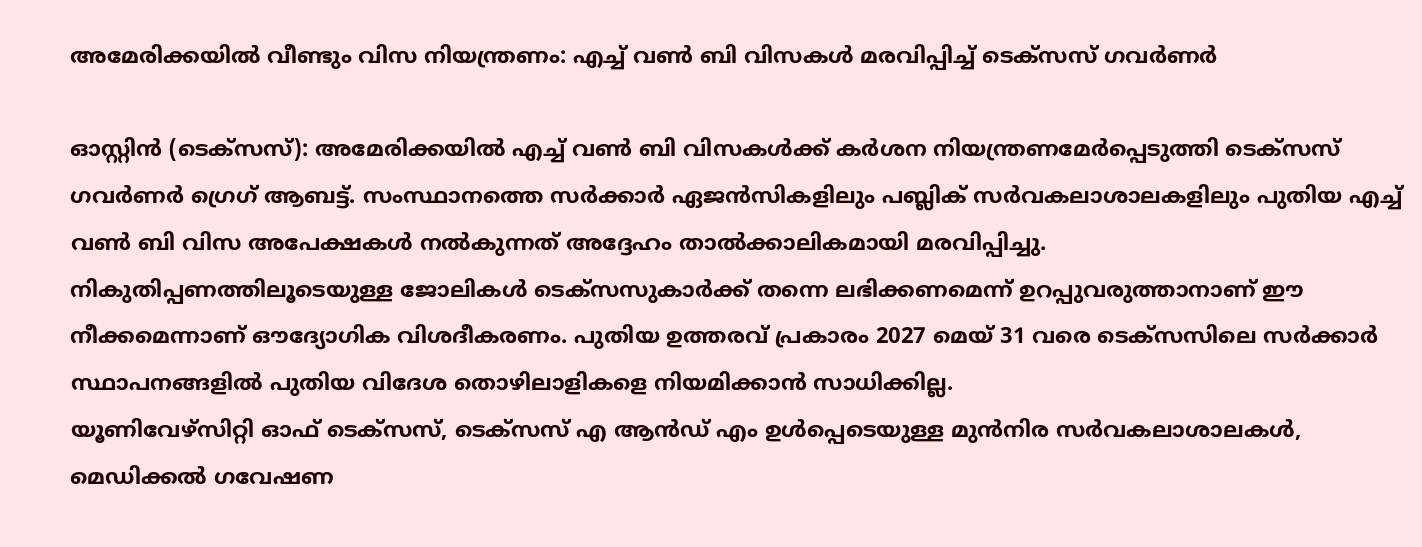അമേരിക്കയിൽ വീണ്ടും വിസ നിയന്ത്രണം: എച്ച് വൺ ബി വിസകൾ മരവിപ്പിച്ച് ടെക്സസ് ഗവർണർ

ഓസ്റ്റിൻ (ടെക്സസ്): അമേരിക്കയിൽ എച്ച് വൺ ബി വിസകൾക്ക് കർശന നിയന്ത്രണമേർപ്പെടുത്തി ടെക്സസ് ഗവർണർ ഗ്രെഗ് ആബട്ട്. സംസ്ഥാനത്തെ സർക്കാർ ഏജൻസികളിലും പബ്ലിക് സർവകലാശാലകളിലും പുതിയ എച്ച് വൺ ബി വിസ അപേക്ഷകൾ നൽകുന്നത് അദ്ദേഹം താൽക്കാലികമായി മരവിപ്പിച്ചു.
നികുതിപ്പണത്തിലൂടെയുള്ള ജോലികൾ ടെക്സസുകാർക്ക് തന്നെ ലഭിക്കണമെന്ന് ഉറപ്പുവരുത്താനാണ് ഈ നീക്കമെന്നാണ് ഔദ്യോഗിക വിശദീകരണം. പുതിയ ഉത്തരവ് പ്രകാരം 2027 മെയ് 31 വരെ ടെക്സസിലെ സർക്കാർ സ്ഥാപനങ്ങളിൽ പുതിയ വിദേശ തൊഴിലാളികളെ നിയമിക്കാൻ സാധിക്കില്ല.
യൂണിവേഴ്സിറ്റി ഓഫ് ടെക്സസ്, ടെക്സസ് എ ആൻഡ് എം ഉൾപ്പെടെയുള്ള മുൻനിര സർവകലാശാലകൾ, മെഡിക്കൽ ഗവേഷണ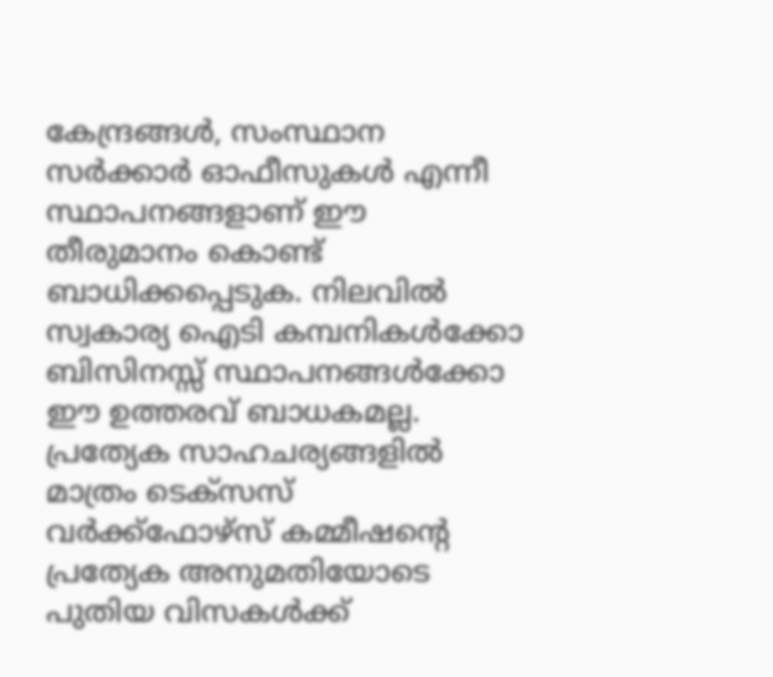കേന്ദ്രങ്ങൾ, സംസ്ഥാന സർക്കാർ ഓഫീസുകൾ എന്നീ സ്ഥാപനങ്ങളാണ് ഈ തീരുമാനം കൊണ്ട് ബാധിക്കപ്പെടുക. നിലവിൽ സ്വകാര്യ ഐടി കമ്പനികൾക്കോ ബിസിനസ്സ് സ്ഥാപനങ്ങൾക്കോ ഈ ഉത്തരവ് ബാധകമല്ല.
പ്രത്യേക സാഹചര്യങ്ങളിൽ മാത്രം ടെക്സസ് വർക്ക്ഫോഴ്സ് കമ്മീഷന്റെ പ്രത്യേക അനുമതിയോടെ പുതിയ വിസകൾക്ക്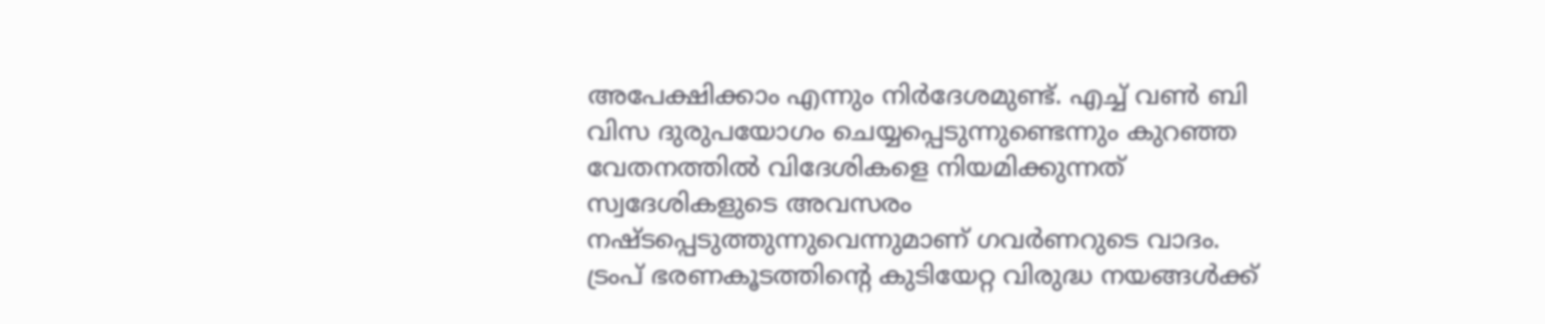അപേക്ഷിക്കാം എന്നും നിർദേശമുണ്ട്. എച്ച് വൺ ബി വിസ ദുരുപയോഗം ചെയ്യപ്പെടുന്നുണ്ടെന്നും കുറഞ്ഞ വേതനത്തിൽ വിദേശികളെ നിയമിക്കുന്നത് സ്വദേശികളുടെ അവസരം നഷ്ടപ്പെടുത്തുന്നുവെന്നുമാണ് ഗവർണറുടെ വാദം.
ട്രംപ് ഭരണകൂടത്തിന്റെ കുടിയേറ്റ വിരുദ്ധ നയങ്ങൾക്ക്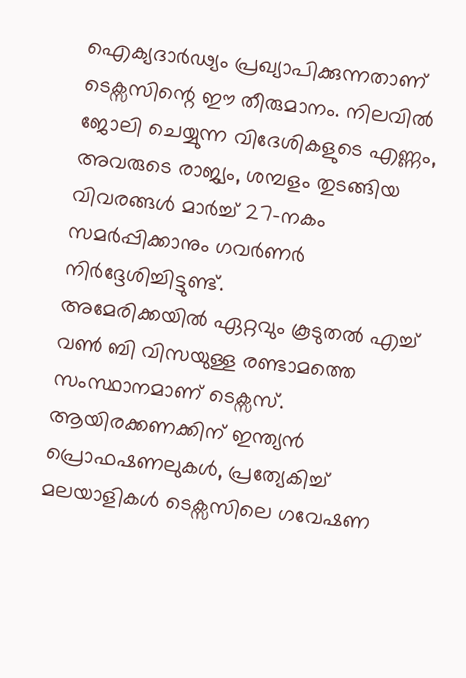ഐക്യദാർഢ്യം പ്രഖ്യാപിക്കുന്നതാണ് ടെക്സസിന്റെ ഈ തീരുമാനം. നിലവിൽ ജോലി ചെയ്യുന്ന വിദേശികളുടെ എണ്ണം, അവരുടെ രാജ്യം, ശമ്പളം തുടങ്ങിയ വിവരങ്ങൾ മാർച്ച് 27-നകം സമർപ്പിക്കാനും ഗവർണർ നിർദ്ദേശിച്ചിട്ടുണ്ട്.
അമേരിക്കയിൽ ഏറ്റവും കൂടുതൽ എച്ച് വൺ ബി വിസയുള്ള രണ്ടാമത്തെ സംസ്ഥാനമാണ് ടെക്സസ്. ആയിരക്കണക്കിന് ഇന്ത്യൻ പ്രൊഫഷണലുകൾ, പ്രത്യേകിച്ച് മലയാളികൾ ടെക്സസിലെ ഗവേഷണ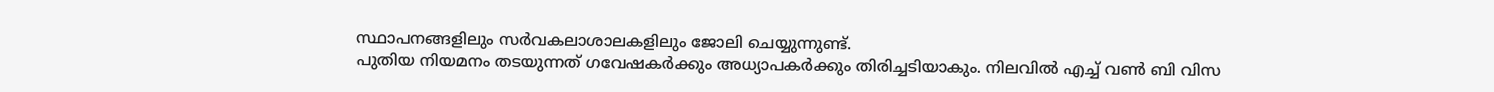സ്ഥാപനങ്ങളിലും സർവകലാശാലകളിലും ജോലി ചെയ്യുന്നുണ്ട്.
പുതിയ നിയമനം തടയുന്നത് ഗവേഷകർക്കും അധ്യാപകർക്കും തിരിച്ചടിയാകും. നിലവിൽ എച്ച് വൺ ബി വിസ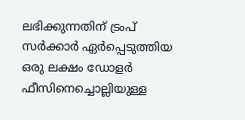ലഭിക്കുന്നതിന് ട്രംപ് സർക്കാർ ഏർപ്പെടുത്തിയ ഒരു ലക്ഷം ഡോളർ ഫീസിനെച്ചൊല്ലിയുള്ള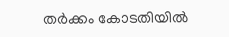തർക്കം കോടതിയിൽ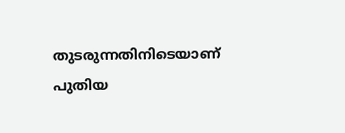തുടരുന്നതിനിടെയാണ് പുതിയ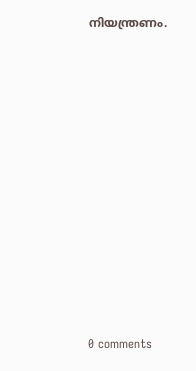നിയന്ത്രണം.











0 comments